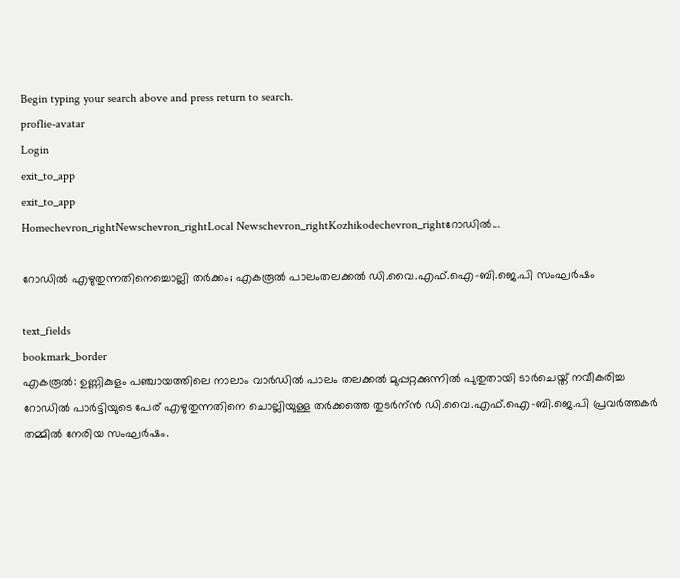Begin typing your search above and press return to search.
proflie-avatar
Login
exit_to_app
exit_to_app
Homechevron_rightNewschevron_rightLocal Newschevron_rightKozhikodechevron_rightറോഡില്‍...

റോഡില്‍ എഴുതുന്നതിനെച്ചൊല്ലി തര്‍ക്കം; എകരൂല്‍ പാലംതലക്കല്‍ ഡി.വൈ.എഫ്.ഐ-ബി.ജെ.പി സംഘര്‍ഷം

text_fields
bookmark_border
എകരൂല്‍: ഉണ്ണികുളം പഞ്ചായത്തിലെ നാലാം വാര്‍ഡില്‍ പാലം തലക്കല്‍ മുപ്പറ്റക്കുന്നില്‍ പുതുതായി ടാര്‍ചെയ്ത് നവീകരിച്ച റോഡില്‍ പാര്‍ട്ടിയുടെ പേര് എഴുതുന്നതിനെ ചൊല്ലിയുള്ള തര്‍ക്കത്തെ തുടര്‍ന്ന്‍ ഡി.വൈ.എഫ്.ഐ-ബി.ജെ.പി പ്രവര്‍ത്തകര്‍ തമ്മില്‍ നേരിയ സംഘര്‍ഷം.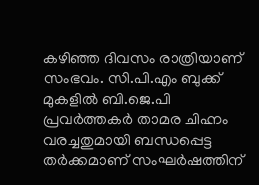കഴിഞ്ഞ ദിവസം രാത്രിയാണ് സംഭവം. സി.പി.എം ബുക്ക്‌ മുകളില്‍ ബി.ജെ.പി പ്രവര്‍ത്തകര്‍ താമര ചിഹ്നം വരച്ചതുമായി ബന്ധപ്പെട്ട തര്‍ക്കമാണ് സംഘര്‍ഷത്തിന്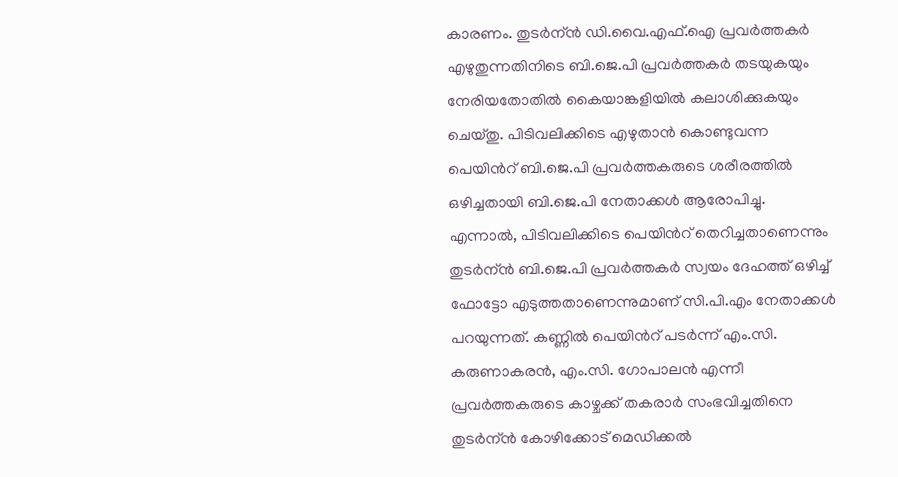കാരണം. തുടര്‍ന്ന്‍ ഡി.വൈ.എഫ്.ഐ പ്രവര്‍ത്തകര്‍ എഴുതുന്നതിനിടെ ബി.ജെ.പി പ്രവര്‍ത്തകര്‍ തടയുകയും നേരിയതോതില്‍ കൈയാങ്കളിയില്‍ കലാശിക്കുകയും ചെയ്തു. പിടിവലിക്കിടെ എഴുതാന്‍ കൊണ്ടുവന്ന പെയിൻറ് ബി.ജെ.പി പ്രവര്‍ത്തകരുടെ ശരീരത്തില്‍ ഒഴിച്ചതായി ബി.ജെ.പി നേതാക്കള്‍ ആരോപിച്ചു. എന്നാല്‍, പിടിവലിക്കിടെ പെയിൻറ് തെറിച്ചതാണെന്നും തുടര്‍ന്ന്‍ ബി.ജെ.പി പ്രവര്‍ത്തകര്‍ സ്വയം ദേഹത്ത് ഒഴിച്ച് ഫോട്ടോ എടുത്തതാണെന്നുമാണ് സി.പി.എം നേതാക്കള്‍ പറയുന്നത്. കണ്ണില്‍ പെയിൻറ് പടര്‍ന്ന് എം.സി. കരുണാകരന്‍, എം.സി. ഗോപാലന്‍ എന്നീ പ്രവര്‍ത്തകരുടെ കാഴ്ചക്ക് തകരാര്‍ സംഭവിച്ചതിനെ തുടര്‍ന്ന്‍ കോഴിക്കോട് മെഡിക്കല്‍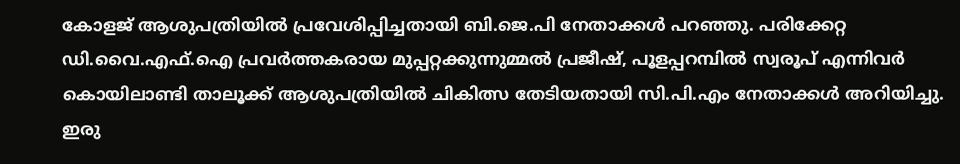കോളജ് ആശുപത്രിയില്‍ പ്രവേശിപ്പിച്ചതായി ബി.ജെ.പി നേതാക്കള്‍ പറഞ്ഞു. പരിക്കേറ്റ ഡി.വൈ.എഫ്.ഐ പ്രവര്‍ത്തകരായ മുപ്പറ്റക്കുന്നുമ്മല്‍ പ്രജീഷ്, പൂളപ്പറമ്പില്‍ സ്വരൂപ്‌ എന്നിവര്‍ കൊയിലാണ്ടി താലൂക്ക് ആശുപത്രിയിൽ ചികിത്സ തേടിയതായി സി.പി.എം നേതാക്കള്‍ അറിയിച്ചു. ഇരു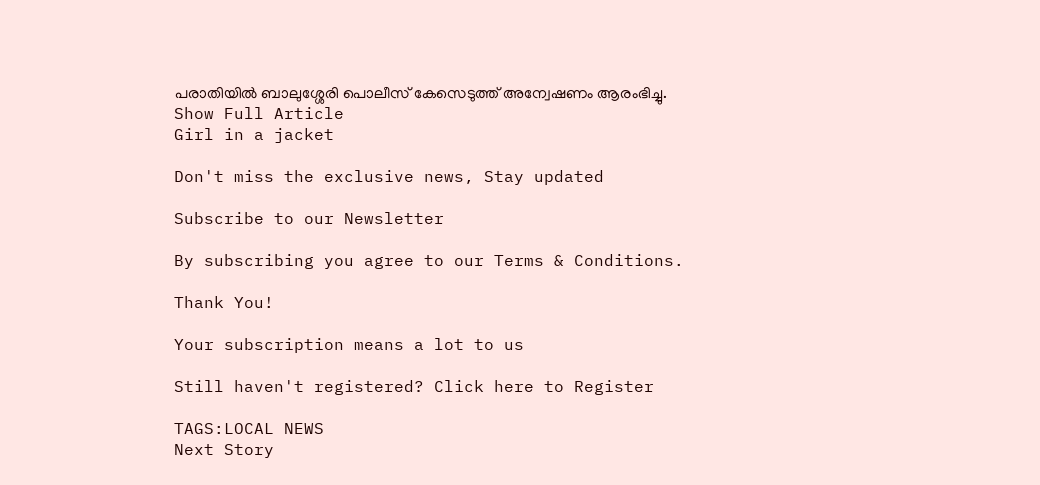പരാതിയില്‍ ബാലുശ്ശേരി പൊലീസ് കേസെടുത്ത് അന്വേഷണം ആരംഭിച്ചു.
Show Full Article
Girl in a jacket

Don't miss the exclusive news, Stay updated

Subscribe to our Newsletter

By subscribing you agree to our Terms & Conditions.

Thank You!

Your subscription means a lot to us

Still haven't registered? Click here to Register

TAGS:LOCAL NEWS
Next Story